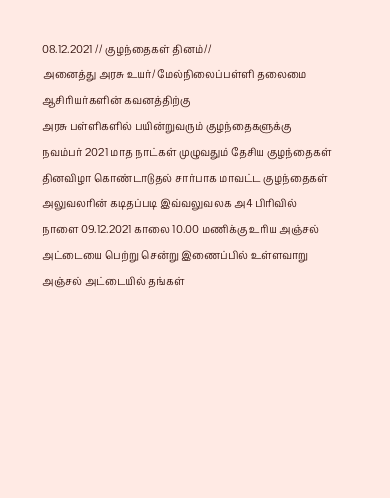08.12.2021 // குழந்தைகள் தினம்//
அனைத்து அரசு உயர்/ மேல்நிலைப்பள்ளி தலைமை ஆசிரியர்களின் கவனத்திற்கு
அரசு பள்ளிகளில் பயின்றுவரும் குழந்தைகளுக்கு நவம்பர் 2021 மாத நாட்கள் முழுவதும் தேசிய குழந்தைகள் தினவிழா கொண்டாடுதல் சார்பாக மாவட்ட குழந்தைகள் அலுவலரின் கடிதப்படி இவ்வலுவலக அ4 பிரிவில் நாளை 09.12.2021 காலை 10.00 மணிக்கு உரிய அஞ்சல் அட்டையை பெற்று சென்று இணைப்பில் உள்ளவாறு அஞ்சல் அட்டையில் தங்கள்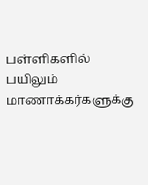பள்ளிகளில் பயிலும் மாணாக்கர்களுக்கு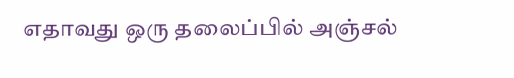எதாவது ஒரு தலைப்பில் அஞ்சல்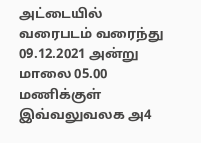அட்டையில் வரைபடம் வரைந்து 09.12.2021 அன்று மாலை 05.00 மணிக்குள் இவ்வலுவலக அ4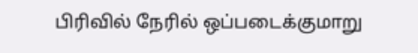பிரிவில் நேரில் ஒப்படைக்குமாறு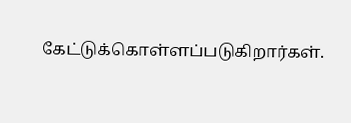கேட்டுக்கொள்ளப்படுகிறார்கள்.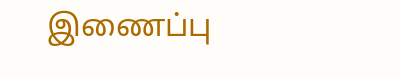இணைப்பு